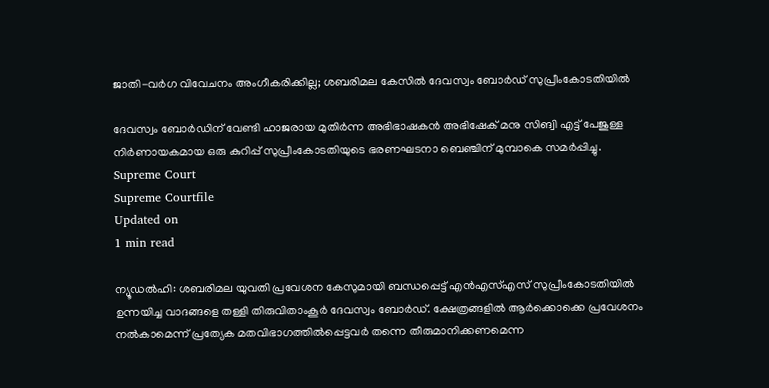ജാതി-വര്‍ഗ വിവേചനം അംഗീകരിക്കില്ല; ശബരിമല കേസില്‍ ദേവസ്വം ബോര്‍ഡ് സുപ്രീംകോടതിയില്‍

ദേവസ്വം ബോര്‍ഡിന് വേണ്ടി ഹാജരായ മുതിര്‍ന്ന അഭിഭാഷകന്‍ അഭിഷേക് മനു സിങ്വി എട്ട് പേജുള്ള നിര്‍ണായകമായ ഒരു കുറിപ്പ് സുപ്രീംകോടതിയുടെ ഭരണഘടനാ ബെഞ്ചിന് മുമ്പാകെ സമര്‍പ്പിച്ചു.
Supreme Court
Supreme Courtfile
Updated on
1 min read

ന്യൂഡല്‍ഹി: ശബരിമല യുവതി പ്രവേശന കേസുമായി ബന്ധപ്പെട്ട് എന്‍എസ്എസ് സുപ്രീംകോടതിയില്‍ ഉന്നയിച്ച വാദങ്ങളെ തള്ളി തിരുവിതാംകൂര്‍ ദേവസ്വം ബോര്‍ഡ്. ക്ഷേത്രങ്ങളില്‍ ആര്‍ക്കൊക്കെ പ്രവേശനം നല്‍കാമെന്ന് പ്രത്യേക മതവിഭാഗത്തില്‍പ്പെട്ടവര്‍ തന്നെ തീരുമാനിക്കണമെന്ന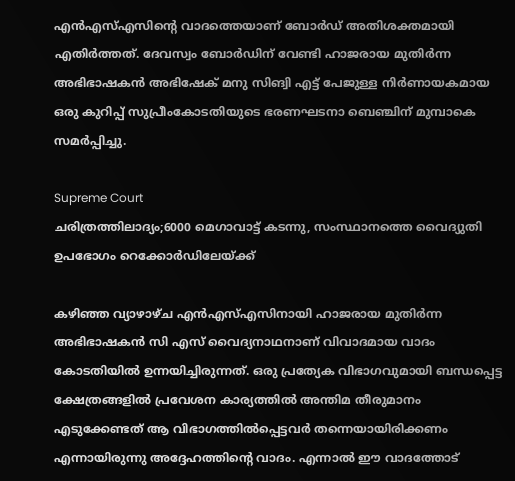എന്‍എസ്എസിന്റെ വാദത്തെയാണ് ബോര്‍ഡ് അതിശക്തമായി എതിര്‍ത്തത്. ദേവസ്വം ബോര്‍ഡിന് വേണ്ടി ഹാജരായ മുതിര്‍ന്ന അഭിഭാഷകന്‍ അഭിഷേക് മനു സിങ്വി എട്ട് പേജുള്ള നിര്‍ണായകമായ ഒരു കുറിപ്പ് സുപ്രീംകോടതിയുടെ ഭരണഘടനാ ബെഞ്ചിന് മുമ്പാകെ സമര്‍പ്പിച്ചു.

Supreme Court
ചരിത്രത്തിലാദ്യം;6000 മെഗാവാട്ട് കടന്നു, സംസ്ഥാനത്തെ വൈദ്യുതി ഉപഭോഗം റെക്കോര്‍ഡിലേയ്ക്ക്

കഴിഞ്ഞ വ്യാഴാഴ്ച എന്‍എസ്എസിനായി ഹാജരായ മുതിര്‍ന്ന അഭിഭാഷകന്‍ സി എസ് വൈദ്യനാഥനാണ് വിവാദമായ വാദം കോടതിയില്‍ ഉന്നയിച്ചിരുന്നത്. ഒരു പ്രത്യേക വിഭാഗവുമായി ബന്ധപ്പെട്ട ക്ഷേത്രങ്ങളില്‍ പ്രവേശന കാര്യത്തില്‍ അന്തിമ തീരുമാനം എടുക്കേണ്ടത് ആ വിഭാഗത്തില്‍പ്പെട്ടവര്‍ തന്നെയായിരിക്കണം എന്നായിരുന്നു അദ്ദേഹത്തിന്റെ വാദം. എന്നാല്‍ ഈ വാദത്തോട്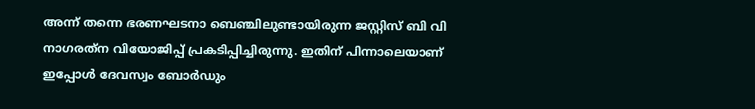അന്ന് തന്നെ ഭരണഘടനാ ബെഞ്ചിലുണ്ടായിരുന്ന ജസ്റ്റിസ് ബി വി നാഗരത്‌ന വിയോജിപ്പ് പ്രകടിപ്പിച്ചിരുന്നു. ഇതിന് പിന്നാലെയാണ് ഇപ്പോള്‍ ദേവസ്വം ബോര്‍ഡും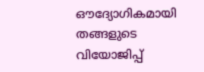ഔദ്യോഗികമായി തങ്ങളുടെ വിയോജിപ്പ്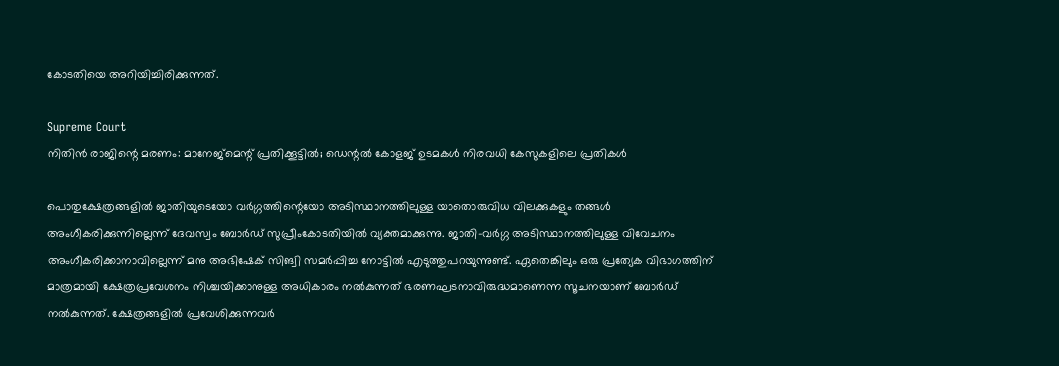കോടതിയെ അറിയിച്ചിരിക്കുന്നത്.

Supreme Court
നിതിന്‍ രാജിന്റെ മരണം: മാനേജ്‌മെന്റ് പ്രതിക്കൂട്ടില്‍; ഡെന്റല്‍ കോളജ് ഉടമകള്‍ നിരവധി കേസുകളിലെ പ്രതികള്‍

പൊതുക്ഷേത്രങ്ങളില്‍ ജാതിയുടെയോ വര്‍ഗ്ഗത്തിന്റെയോ അടിസ്ഥാനത്തിലുള്ള യാതൊരുവിധ വിലക്കുകളും തങ്ങള്‍ അംഗീകരിക്കുന്നില്ലെന്ന് ദേവസ്വം ബോര്‍ഡ് സുപ്രീംകോടതിയില്‍ വ്യക്തമാക്കുന്നു. ജാതി-വര്‍ഗ്ഗ അടിസ്ഥാനത്തിലുള്ള വിവേചനം അംഗീകരിക്കാനാവില്ലെന്ന് മനു അഭിഷേക് സിങ്വി സമര്‍പ്പിച്ച നോട്ടില്‍ എടുത്തുപറയുന്നുണ്ട്. ഏതെങ്കിലും ഒരു പ്രത്യേക വിഭാഗത്തിന് മാത്രമായി ക്ഷേത്രപ്രവേശനം നിശ്ചയിക്കാനുള്ള അധികാരം നല്‍കുന്നത് ഭരണഘടനാവിരുദ്ധമാണെന്ന സൂചനയാണ് ബോര്‍ഡ് നല്‍കുന്നത്. ക്ഷേത്രങ്ങളില്‍ പ്രവേശിക്കുന്നവര്‍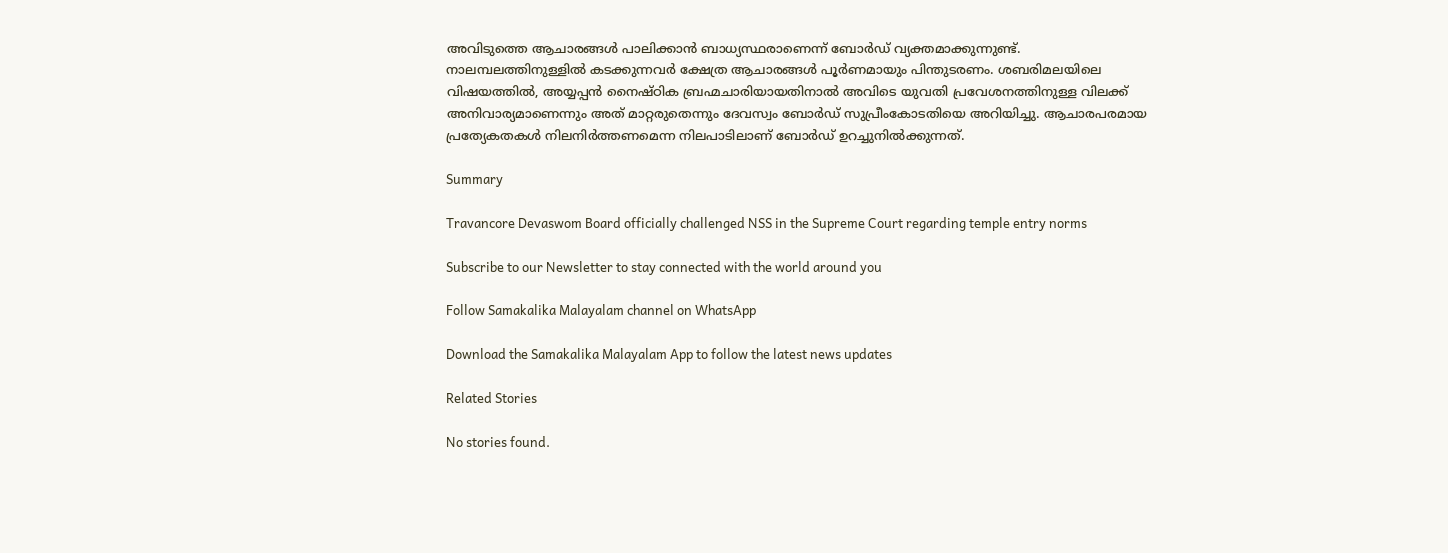അവിടുത്തെ ആചാരങ്ങള്‍ പാലിക്കാന്‍ ബാധ്യസ്ഥരാണെന്ന് ബോര്‍ഡ് വ്യക്തമാക്കുന്നുണ്ട്. നാലമ്പലത്തിനുള്ളില്‍ കടക്കുന്നവര്‍ ക്ഷേത്ര ആചാരങ്ങള്‍ പൂര്‍ണമായും പിന്തുടരണം. ശബരിമലയിലെ വിഷയത്തില്‍, അയ്യപ്പന്‍ നൈഷ്ഠിക ബ്രഹ്മചാരിയായതിനാല്‍ അവിടെ യുവതി പ്രവേശനത്തിനുള്ള വിലക്ക് അനിവാര്യമാണെന്നും അത് മാറ്റരുതെന്നും ദേവസ്വം ബോര്‍ഡ് സുപ്രീംകോടതിയെ അറിയിച്ചു. ആചാരപരമായ പ്രത്യേകതകള്‍ നിലനിര്‍ത്തണമെന്ന നിലപാടിലാണ് ബോര്‍ഡ് ഉറച്ചുനില്‍ക്കുന്നത്.

Summary

Travancore Devaswom Board officially challenged NSS in the Supreme Court regarding temple entry norms

Subscribe to our Newsletter to stay connected with the world around you

Follow Samakalika Malayalam channel on WhatsApp

Download the Samakalika Malayalam App to follow the latest news updates

Related Stories

No stories found.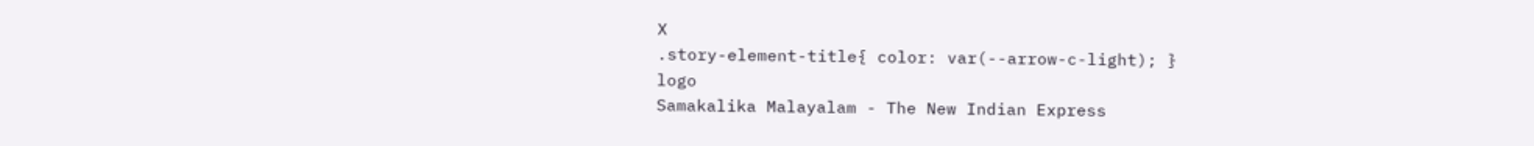X
.story-element-title{ color: var(--arrow-c-light); }
logo
Samakalika Malayalam - The New Indian Express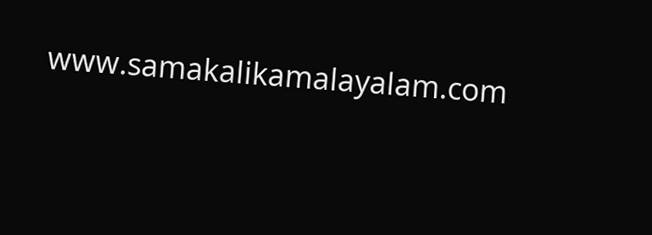www.samakalikamalayalam.com